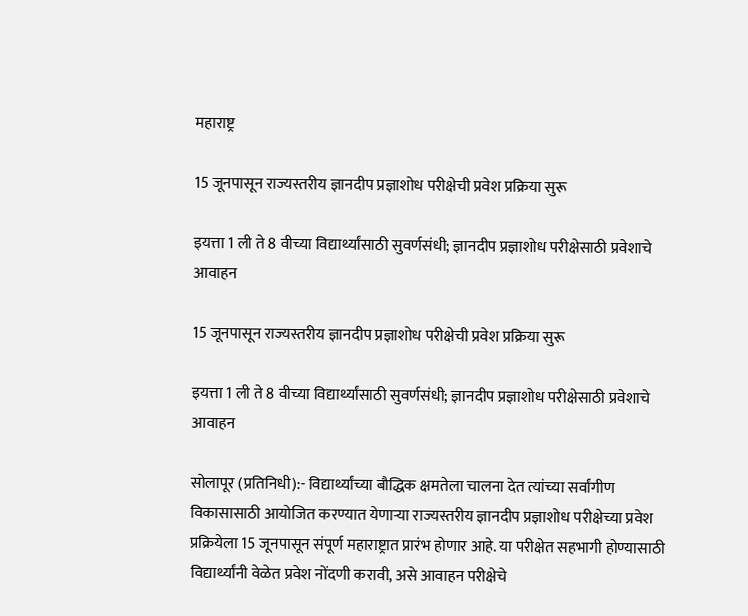महाराष्ट्र

15 जूनपासून राज्यस्तरीय ज्ञानदीप प्रज्ञाशोध परीक्षेची प्रवेश प्रक्रिया सुरू

इयत्ता 1 ली ते 8 वीच्या विद्यार्थ्यांसाठी सुवर्णसंधी; ज्ञानदीप प्रज्ञाशोध परीक्षेसाठी प्रवेशाचे आवाहन

15 जूनपासून राज्यस्तरीय ज्ञानदीप प्रज्ञाशोध परीक्षेची प्रवेश प्रक्रिया सुरू

इयत्ता 1 ली ते 8 वीच्या विद्यार्थ्यांसाठी सुवर्णसंधी; ज्ञानदीप प्रज्ञाशोध परीक्षेसाठी प्रवेशाचे आवाहन

सोलापूर (प्रतिनिधी):- विद्यार्थ्यांच्या बौद्धिक क्षमतेला चालना देत त्यांच्या सर्वांगीण विकासासाठी आयोजित करण्यात येणाऱ्या राज्यस्तरीय ज्ञानदीप प्रज्ञाशोध परीक्षेच्या प्रवेश प्रक्रियेला 15 जूनपासून संपूर्ण महाराष्ट्रात प्रारंभ होणार आहे. या परीक्षेत सहभागी होण्यासाठी विद्यार्थ्यांनी वेळेत प्रवेश नोंदणी करावी, असे आवाहन परीक्षेचे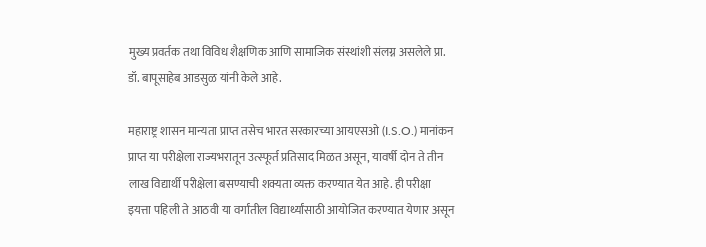मुख्य प्रवर्तक तथा विविध शैक्षणिक आणि सामाजिक संस्थांशी संलग्न असलेले प्रा. डॉ. बापूसाहेब आडसुळ यांनी केले आहे.

महाराष्ट्र शासन मान्यता प्राप्त तसेच भारत सरकारच्या आयएसओ (I.S.O.) मानांकन प्राप्त या परीक्षेला राज्यभरातून उत्स्फूर्त प्रतिसाद मिळत असून, यावर्षी दोन ते तीन लाख विद्यार्थी परीक्षेला बसण्याची शक्यता व्यक्त करण्यात येत आहे. ही परीक्षा इयत्ता पहिली ते आठवी या वर्गांतील विद्यार्थ्यांसाठी आयोजित करण्यात येणार असून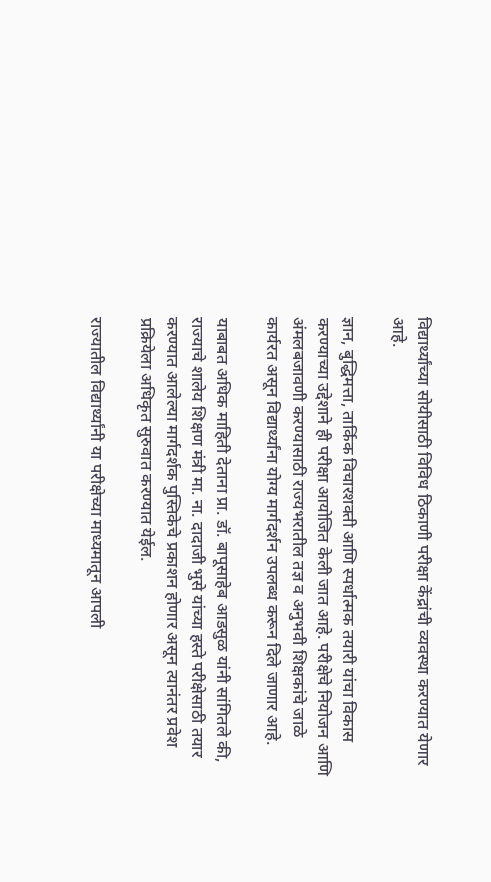विद्यार्थ्यांच्या सोयीसाठी विविध ठिकाणी परीक्षा केंद्रांची व्यवस्था करण्यात येणार आहे.

ज्ञान, बुद्धिमत्ता, तार्किक विचारशक्ती आणि स्पर्धात्मक तयारी यांचा विकास करण्याच्या उद्देशाने ही परीक्षा आयोजित केली जात आहे. परीक्षेचे नियोजन आणि अंमलबजावणी करण्यासाठी राज्यभरातील तज्ञ व अनुभवी शिक्षकांचे जाळे कार्यरत असून विद्यार्थ्यांना योग्य मार्गदर्शन उपलब्ध करून दिले जाणार आहे.

याबाबत अधिक माहिती देताना प्रा. डॉ. बापूसाहेब आडसुळ यांनी सांगितले की, राज्याचे शालेय शिक्षण मंत्री मा. ना. दादाजी भुसे यांच्या हस्ते परीक्षेसाठी तयार करण्यात आलेल्या मार्गदर्शक पुस्तिकेचे प्रकाशन होणार असून त्यानंतर प्रवेश प्रक्रियेला अधिकृत सुरुवात करण्यात येईल.

राज्यातील विद्यार्थ्यांनी या परीक्षेच्या माध्यमातून आपली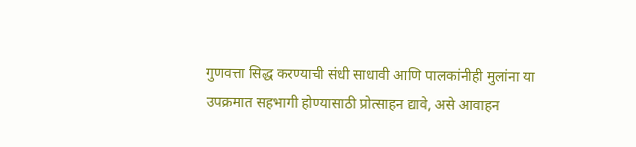गुणवत्ता सिद्ध करण्याची संधी साधावी आणि पालकांनीही मुलांना या उपक्रमात सहभागी होण्यासाठी प्रोत्साहन द्यावे, असे आवाहन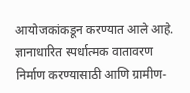आयोजकांकडून करण्यात आले आहे. ज्ञानाधारित स्पर्धात्मक वातावरण निर्माण करण्यासाठी आणि ग्रामीण-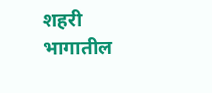शहरी भागातील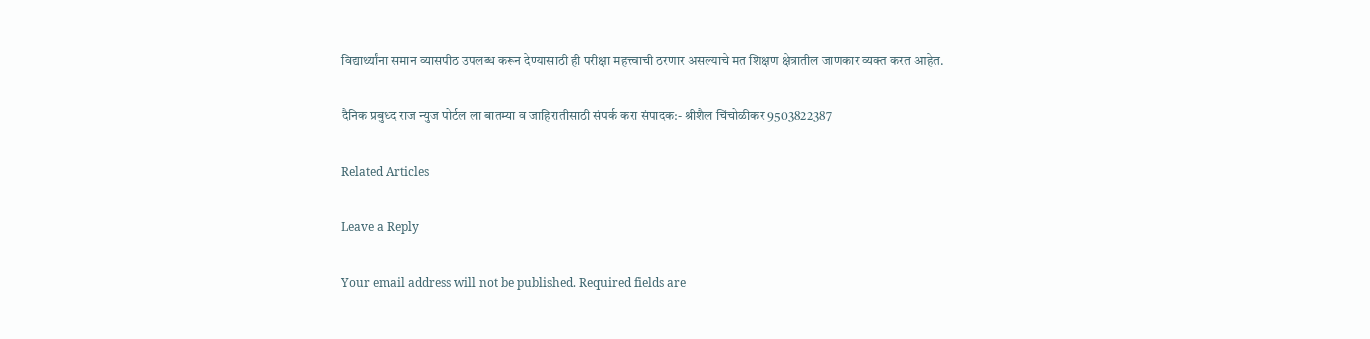विद्यार्थ्यांना समान व्यासपीठ उपलब्ध करून देण्यासाठी ही परीक्षा महत्त्वाची ठरणार असल्याचे मत शिक्षण क्षेत्रातील जाणकार व्यक्त करत आहेत.

दैनिक प्रबुध्द राज न्युज पोर्टल ला बातम्या व जाहिरातीसाठी संपर्क करा संपादक:- श्रीशैल चिंचोळीकर 9503822387

Related Articles

Leave a Reply

Your email address will not be published. Required fields are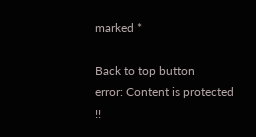marked *

Back to top button
error: Content is protected !!